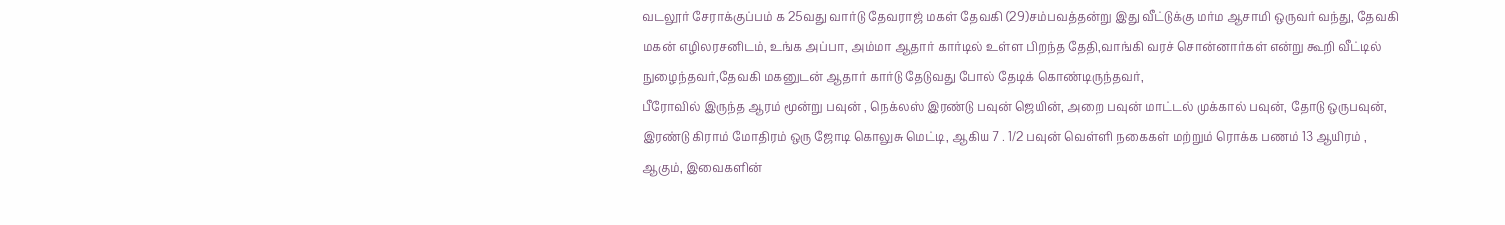வடலூர் சேராக்குப்பம் க 25வது வார்டு தேவராஜ் மகள் தேவகி (29)சம்பவத்தன்று இது வீட்டுக்கு மர்ம ஆசாமி ஒருவர் வந்து, தேவகி மகன் எழிலரசனிடம், உங்க அப்பா, அம்மா ஆதார் கார்டில் உள்ள பிறந்த தேதி,வாங்கி வரச் சொன்னார்கள் என்று கூறி வீட்டில் நுழைந்தவர்,தேவகி மகனுடன் ஆதார் கார்டு தேடுவது போல் தேடிக் கொண்டிருந்தவர்,
பீரோவில் இருந்த ஆரம் மூன்று பவுன் , நெக்லஸ் இரண்டு பவுன் ஜெயின், அறை பவுன் மாட்டல் முக்கால் பவுன், தோடு ஒருபவுன், இரண்டு கிராம் மோதிரம் ஒரு ஜோடி கொலுசு மெட்டி, ஆகிய 7 . 1/2 பவுன் வெள்ளி நகைகள் மற்றும் ரொக்க பணம் 13 ஆயிரம் , ஆகும், இவைகளின்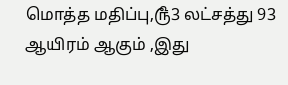மொத்த மதிப்பு,௹3 லட்சத்து 93 ஆயிரம் ஆகும் ,இது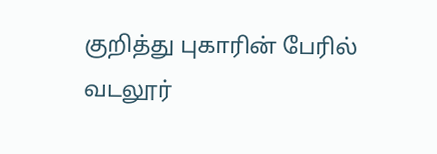குறித்து புகாரின் பேரில் வடலூர்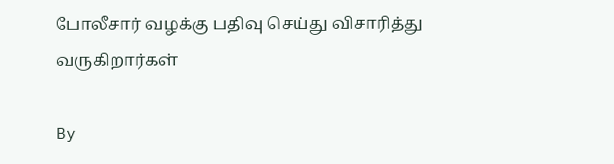போலீசார் வழக்கு பதிவு செய்து விசாரித்து வருகிறார்கள்

By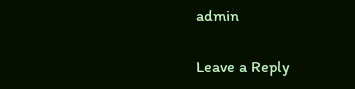admin

Leave a Reply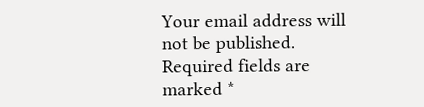Your email address will not be published. Required fields are marked *